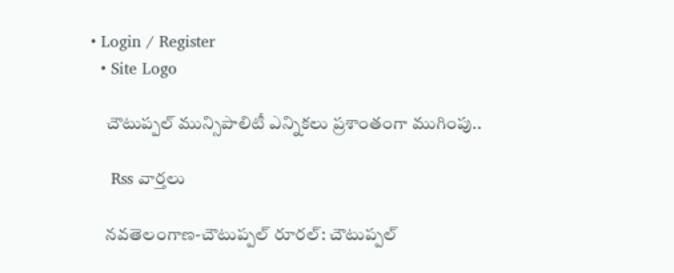• Login / Register
  • Site Logo

    చౌటుప్పల్ మున్సిపాలిటీ ఎన్నికలు ప్రశాంతంగా ముగింపు..

    Rss వార్తలు

    నవతెలంగాణ-చౌటుప్పల్ రూరల్: చౌటుప్పల్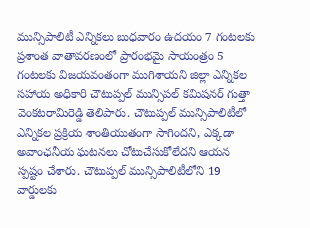మున్సిపాలిటీ ఎన్నికలు బుధవారం ఉదయం 7 గంటలకు ప్రశాంత వాతావరణంలో ప్రారంభమై సాయంత్రం 5 గంటలకు విజయవంతంగా ముగిశాయని జిల్లా ఎన్నికల సహాయ అధికారి చౌటుప్పల్ మున్సిపల్ కమిషనర్ గుత్తా వెంకటరామిరెడ్డి తెలిపారు. చౌటుప్పల్ మున్సిపాలిటీలో ఎన్నికల ప్రక్రియ శాంతియుతంగా సాగిందని, ఎక్కడా అవాంఛనీయ ఘటనలు చోటుచేసుకోలేదని ఆయన స్పష్టం చేశారు. చౌటుప్పల్ మున్సిపాలిటీలోని 19 వార్డులకు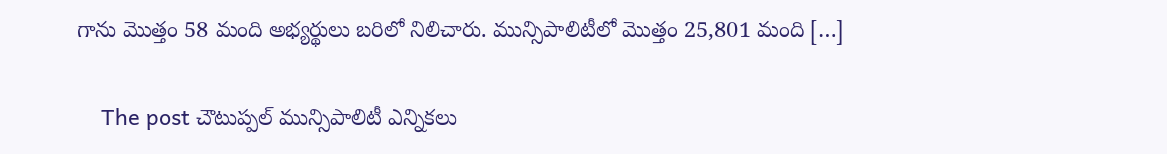గాను మొత్తం 58 మంది అభ్యర్థులు బరిలో నిలిచారు. మున్సిపాలిటీలో మొత్తం 25,801 మంది […]

    The post చౌటుప్పల్ మున్సిపాలిటీ ఎన్నికలు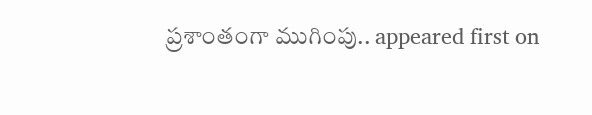ప్రశాంతంగా ముగింపు.. appeared first on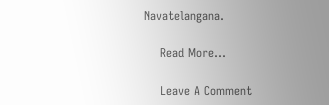Navatelangana.

    Read More...

    Leave A Comment